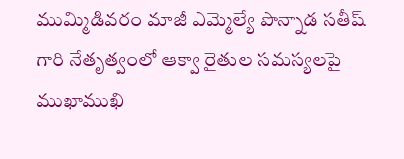ముమ్మిడివరం మాజీ ఎమ్మెల్యే పొన్నాడ సతీష్ గారి నేతృత్వంలో ఆక్వా రైతుల సమస్యలపై ముఖాముఖి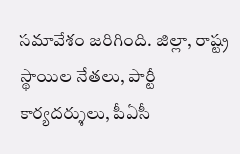సమావేశం జరిగింది. జిల్లా, రాష్ట్ర స్థాయిల నేతలు, పార్టీ కార్యదర్శులు, పీఏసీ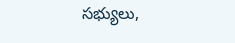సభ్యులు,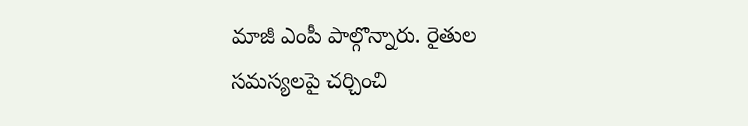మాజీ ఎంపీ పాల్గొన్నారు. రైతుల సమస్యలపై చర్చించి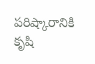పరిష్కారానికి కృషి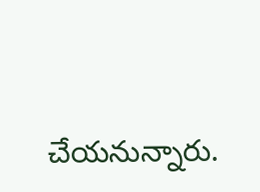చేయనున్నారు.